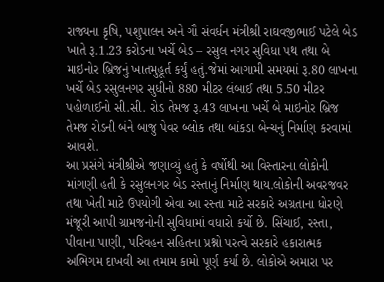રાજ્યના કૃષિ, પશુપાલન અને ગૌ સંવર્ધન મંત્રીશ્રી રાઘવજીભાઈ પટેલે બેડ ખાતે રૂ.1.23 કરોડના ખર્ચે બેડ – રસુલ નગર સુવિધા પથ તથા બે માઇનોર બ્રિજનું ખાતમુહૂર્ત કર્યું હતું.જેમાં આગામી સમયમાં રૂ.80 લાખના ખર્ચે બેડ રસુલનગર સુધીનો 880 મીટર લંબાઈ તથા 5.50 મીટર પહોળાઈનો સી.સી. રોડ તેમજ રૂ.43 લાખના ખર્ચે બે માઇનોર બ્રિજ તેમજ રોડની બંને બાજુ પેવર બ્લોક તથા બાંકડા બેન્ચનું નિર્માણ કરવામાં આવશે.
આ પ્રસંગે મંત્રીશ્રીએ જણાવ્યું હતું કે વર્ષોથી આ વિસ્તારના લોકોની માંગણી હતી કે રસુલનગર બેડ રસ્તાનું નિર્માણ થાય.લોકોની અવરજવર તથા ખેતી માટે ઉપયોગી એવા આ રસ્તા માટે સરકારે અગ્રતાના ધોરણે મંજૂરી આપી ગ્રામજનોની સુવિધામાં વધારો કર્યો છે. સિંચાઈ, રસ્તા, પીવાના પાણી, પરિવહન સહિતના પ્રશ્નો પરત્વે સરકારે હકારાત્મક અભિગમ દાખવી આ તમામ કામો પૂર્ણ કર્યા છે. લોકોએ અમારા પર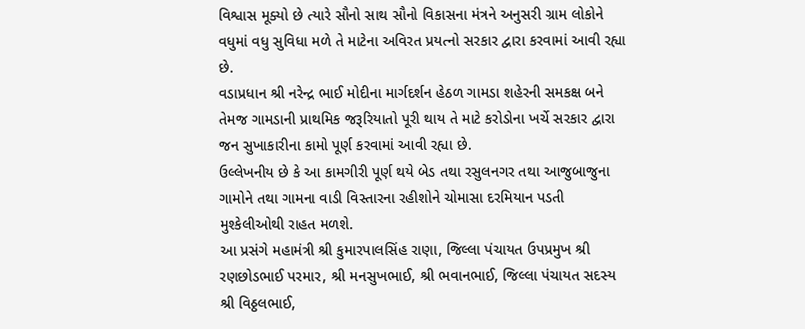વિશ્વાસ મૂક્યો છે ત્યારે સૌનો સાથ સૌનો વિકાસના મંત્રને અનુસરી ગ્રામ લોકોને વધુમાં વધુ સુવિધા મળે તે માટેના અવિરત પ્રયત્નો સરકાર દ્વારા કરવામાં આવી રહ્યા છે.
વડાપ્રધાન શ્રી નરેન્દ્ર ભાઈ મોદીના માર્ગદર્શન હેઠળ ગામડા શહેરની સમકક્ષ બને તેમજ ગામડાની પ્રાથમિક જરૂરિયાતો પૂરી થાય તે માટે કરોડોના ખર્ચે સરકાર દ્વારા જન સુખાકારીના કામો પૂર્ણ કરવામાં આવી રહ્યા છે.
ઉલ્લેખનીય છે કે આ કામગીરી પૂર્ણ થયે બેડ તથા રસુલનગર તથા આજુબાજુના ગામોને તથા ગામના વાડી વિસ્તારના રહીશોને ચોમાસા દરમિયાન પડતી મુશ્કેલીઓથી રાહત મળશે.
આ પ્રસંગે મહામંત્રી શ્રી કુમારપાલસિંહ રાણા, જિલ્લા પંચાયત ઉપપ્રમુખ શ્રી રણછોડભાઈ પરમાર, શ્રી મનસુખભાઈ, શ્રી ભવાનભાઈ, જિલ્લા પંચાયત સદસ્ય શ્રી વિઠ્ઠલભાઈ,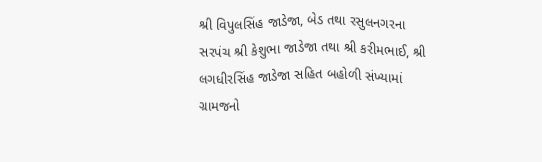શ્રી વિપુલસિંહ જાડેજા, બેડ તથા રસુલનગરના સરપંચ શ્રી કેશુભા જાડેજા તથા શ્રી કરીમભાઈ, શ્રી લગધીરસિંહ જાડેજા સહિત બહોળી સંખ્યામાં ગ્રામજનો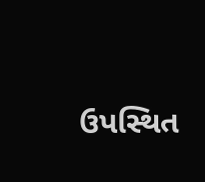ઉપસ્થિત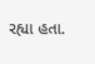રહ્યા હતા.